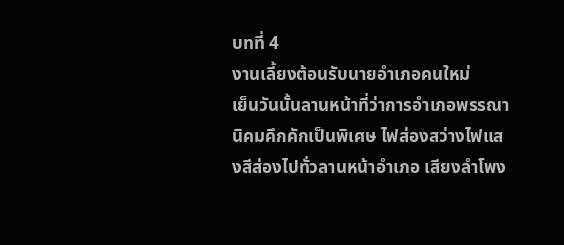บทที่ 4
งานเลี้ยงต้อนรับนายอำเภอคนใหม่
เย็นวันนั้นลานหน้าที่ว่าการอำเภอพรรณานิคมคึกคักเป็นพิเศษ ไฟส่องสว่างไฟแสงสีส่องไปทั่วลานหน้าอำเภอ เสียงลำโพง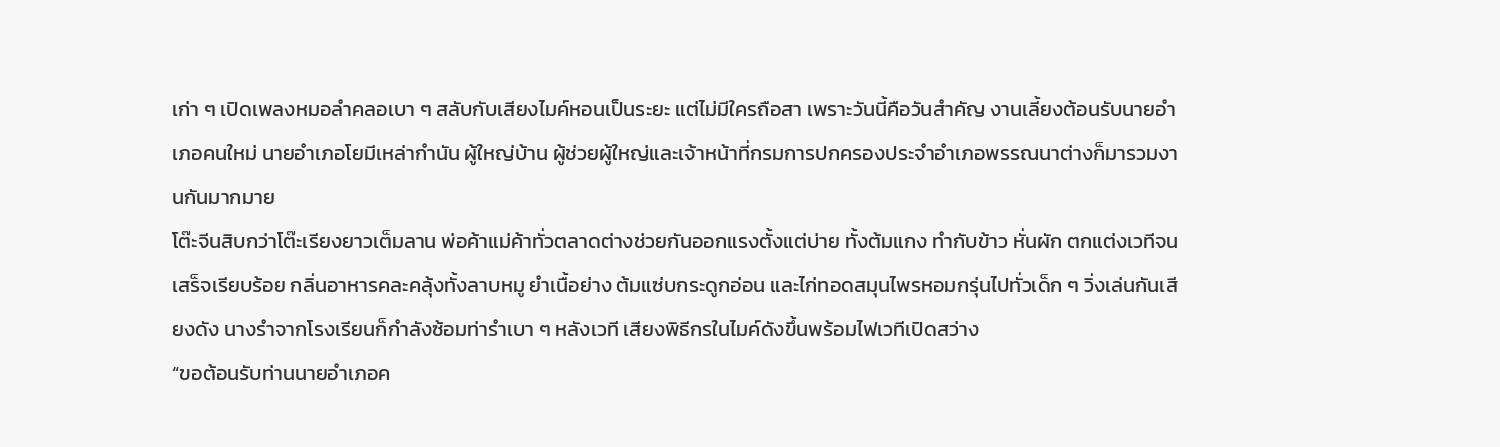เก่า ๆ เปิดเพลงหมอลำคลอเบา ๆ สลับกับเสียงไมค์หอนเป็นระยะ แต่ไม่มีใครถือสา เพราะวันนี้คือวันสำคัญ งานเลี้ยงต้อนรับนายอำเภอคนใหม่ นายอำเภอโยมีเหล่ากำนัน ผู้ใหญ่บ้าน ผู้ช่วยผู้ใหญ่และเจ้าหน้าที่กรมการปกครองประจำอำเภอพรรณนาต่างก็มารวมงานกันมากมาย
โต๊ะจีนสิบกว่าโต๊ะเรียงยาวเต็มลาน พ่อค้าแม่ค้าทั่วตลาดต่างช่วยกันออกแรงตั้งแต่บ่าย ทั้งต้มแกง ทำกับข้าว หั่นผัก ตกแต่งเวทีจนเสร็จเรียบร้อย กลิ่นอาหารคละคลุ้งทั้งลาบหมู ยำเนื้อย่าง ต้มแซ่บกระดูกอ่อน และไก่ทอดสมุนไพรหอมกรุ่นไปทั่วเด็ก ๆ วิ่งเล่นกันเสียงดัง นางรำจากโรงเรียนก็กำลังซ้อมท่ารำเบา ๆ หลังเวที เสียงพิธีกรในไมค์ดังขึ้นพร้อมไฟเวทีเปิดสว่าง
“ขอต้อนรับท่านนายอำเภอค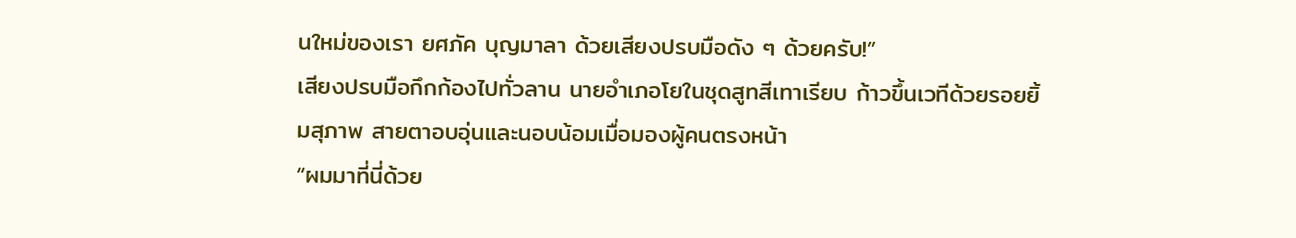นใหม่ของเรา ยศภัค บุญมาลา ด้วยเสียงปรบมือดัง ๆ ด้วยครับ!”
เสียงปรบมือกึกก้องไปทั่วลาน นายอำเภอโยในชุดสูทสีเทาเรียบ ก้าวขึ้นเวทีด้วยรอยยิ้มสุภาพ สายตาอบอุ่นและนอบน้อมเมื่อมองผู้คนตรงหน้า
“ผมมาที่นี่ด้วย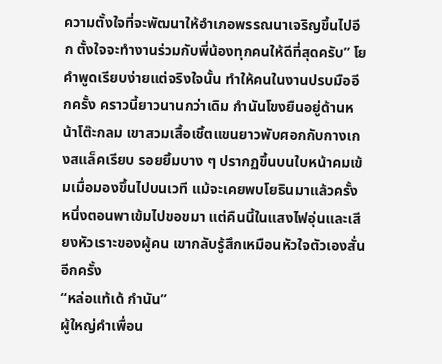ความตั้งใจที่จะพัฒนาให้อำเภอพรรณนาเจริญขึ้นไปอีก ตั้งใจจะทำงานร่วมกับพี่น้องทุกคนให้ดีที่สุดครับ” โย
คำพูดเรียบง่ายแต่จริงใจนั้น ทำให้คนในงานปรบมืออีกครั้ง คราวนี้ยาวนานกว่าเดิม กำนันโขงยืนอยู่ด้านหน้าโต๊ะกลม เขาสวมเสื้อเชิ้ตแขนยาวพับศอกกับกางเกงสแล็คเรียบ รอยยิ้มบาง ๆ ปรากฏขึ้นบนใบหน้าคมเข้มเมื่อมองขึ้นไปบนเวที แม้จะเคยพบโยธินมาแล้วครั้งหนึ่งตอนพาเข้มไปขอขมา แต่คืนนี้ในแสงไฟอุ่นและเสียงหัวเราะของผู้คน เขากลับรู้สึกเหมือนหัวใจตัวเองสั่นอีกครั้ง
“หล่อแท้เด้ กำนัน”
ผู้ใหญ่คำเพื่อน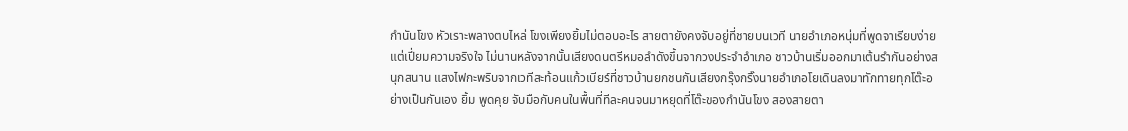กำนันโขง หัวเราะพลางตบไหล่ โขงเพียงยิ้มไม่ตอบอะไร สายตายังคงจับอยู่ที่ชายบนเวที นายอำเภอหนุ่มที่พูดจาเรียบง่ายแต่เปี่ยมความจริงใจ ไม่นานหลังจากนั้นเสียงดนตรีหมอลำดังขึ้นจากวงประจำอำเภอ ชาวบ้านเริ่มออกมาเต้นรำกันอย่างสนุกสนาน แสงไฟกะพริบจากเวทีสะท้อนแก้วเบียร์ที่ชาวบ้านยกชนกันเสียงกรุ๊งกริ๊งนายอำเภอโยเดินลงมาทักทายทุกโต๊ะอย่างเป็นกันเอง ยิ้ม พูดคุย จับมือกับคนในพื้นที่ทีละคนจนมาหยุดที่โต๊ะของกำนันโขง สองสายตา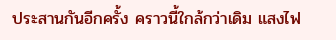ประสานกันอีกครั้ง คราวนี้ใกล้กว่าเดิม แสงไฟ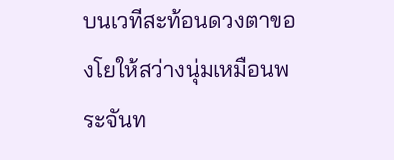บนเวทีสะท้อนดวงตาของโยให้สว่างนุ่มเหมือนพระจันท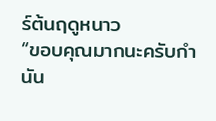ร์ต้นฤดูหนาว
“ขอบคุณมากนะครับกำนัน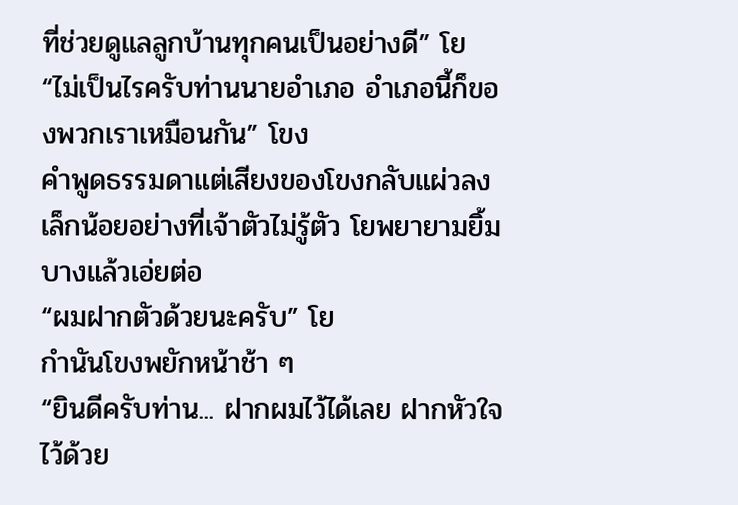ที่ช่วยดูแลลูกบ้านทุกคนเป็นอย่างดี” โย
“ไม่เป็นไรครับท่านนายอำเภอ อำเภอนี้ก็ของพวกเราเหมือนกัน” โขง
คำพูดธรรมดาแต่เสียงของโขงกลับแผ่วลงเล็กน้อยอย่างที่เจ้าตัวไม่รู้ตัว โยพยายามยิ้มบางแล้วเอ่ยต่อ
“ผมฝากตัวด้วยนะครับ” โย
กำนันโขงพยักหน้าช้า ๆ
“ยินดีครับท่าน... ฝากผมไว้ได้เลย ฝากหัวใจไว้ด้วย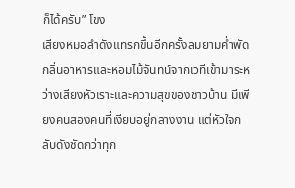ก็ได้ครับ” โขง
เสียงหมอลำดังแทรกขึ้นอีกครั้งลมยามค่ำพัดกลิ่นอาหารและหอมไม้จันทน์จากเวทีเข้ามาระหว่างเสียงหัวเราะและความสุขของชาวบ้าน มีเพียงคนสองคนที่เงียบอยู่กลางงาน แต่หัวใจกลับดังชัดกว่าทุก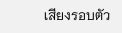เสียงรอบตัว